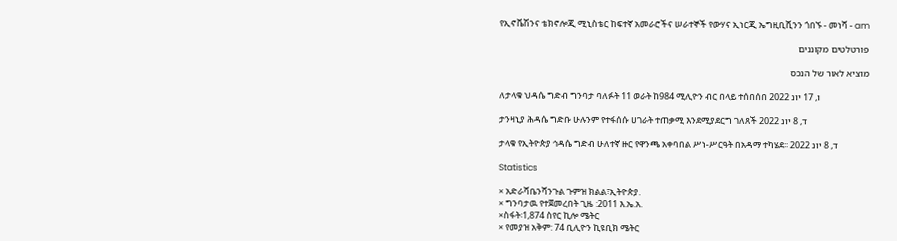የኢኖቬሽንና ቴክኖሎጂ ሚኒስቴር ከፍተኛ አመራሮችና ሠራተኞች የውሃና ኢነርጂ ኤግዚቢሺንን ጎበኙ - መነሻ - am

פורטלטים מקוננים

מוציא לאור של הנכס

ለታላቁ ህዳሴ ግድብ ግንባታ ባለፉት 11 ወራት ከ984 ሚሊዮን ብር በላይ ተሰበሰበ ו, 17 יונ 2022

ታንዛኒያ ሕዳሴ ግድቡ ሁሉንም የተፋሰሱ ሀገራት ተጠቃሚ እንደሚያደርግ ገለጸች ד, 8 יונ 2022

ታላቁ የኢትዮጵያ ኅዳሴ ግድብ ሁለተኛ ዙር የዋንጫ አቀባበል ሥነ-ሥርዓት በአዳማ ተካሄደ፡፡ ד, 8 יונ 2022

Statistics

× አድራሻቤንሻንጉል ጉምዝ ክልል፣ኢትዮጵያ.
× ግንባታዉ የተጀመረበት ጊዜ :2011 እ.ኤ.አ.
×ስፋት፡1,874 ስየር ኪሎ ሜትር
× የመያዝ አቅም: 74 ቢሊዮን ኪዩቢክ ሜትር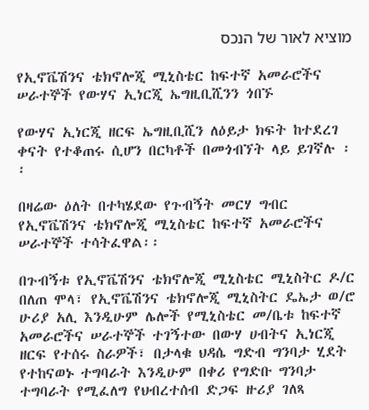מוציא לאור של הנכס

የኢኖቬሽንና ቴክኖሎጂ ሚኒስቴር ከፍተኛ አመራሮችና ሠራተኞች የውሃና ኢነርጂ ኤግዚቢሺንን ጎበኙ

የውሃና ኢነርጂ ዘርፍ ኤግዚቢሺን ለዕይታ ክፍት ከተደረገ ቀናት የተቆጠሩ ሲሆን በርካቶች በመጎብኘት ላይ ይገኛሉ ፡፡

በዛሬው ዕለት በተካሄደው የጉብኝት መርሃ ግብር የኢኖቬሽንና ቴክኖሎጂ ሚኒስቴር ከፍተኛ አመራሮችና ሠራተኞች ተሳትፈዋል፡፡

በጉብኝቱ የኢኖቬሽንና ቴክኖሎጂ ሚኒስቴር ሚኒስትር ዶ/ር በለጠ ሞላ፣ የኢኖቬሽንና ቴክኖሎጂ ሚኒስትር ዴኤታ ወ/ሮ ሁሪያ አሊ እንዲሁም ሌሎች የሚኒስቴር መ/ቤቱ ከፍተኛ አመራሮችና ሠራተኞች ተገኝተው በውሃ ሀብትና ኢነርጂ ዘርፍ የተሰሩ ስራዎች፣ በታላቁ ህዳሴ ግድብ ግንባታ ሂደት የተከናወኑ ተግባራት እንዲሁም በቀሪ የግድቡ ግንባታ ተግባራት የሚፈለግ የህብረተሰብ ድጋፍ ዙሪያ ገለጻ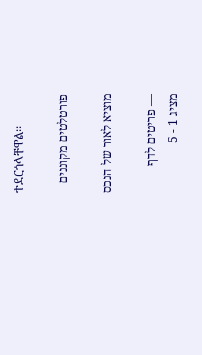ተደርጎላቸዋል፡፡

פורטלטים מקוננים

מוציא לאור של הנכס

— פריטים לדף
מציג 1 - 5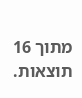מתוך 16 תוצאות.